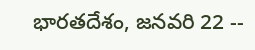భారతదేశం, జనవరి 22 --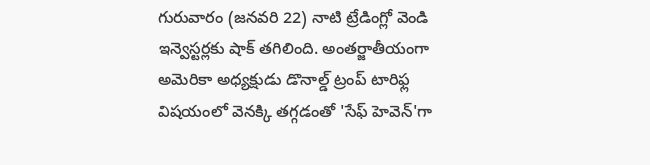గురువారం (జనవరి 22) నాటి ట్రేడింగ్లో వెండి ఇన్వెస్టర్లకు షాక్ తగిలింది. అంతర్జాతీయంగా అమెరికా అధ్యక్షుడు డొనాల్డ్ ట్రంప్ టారిఫ్ల విషయంలో వెనక్కి తగ్గడంతో 'సేఫ్ హెవెన్'గా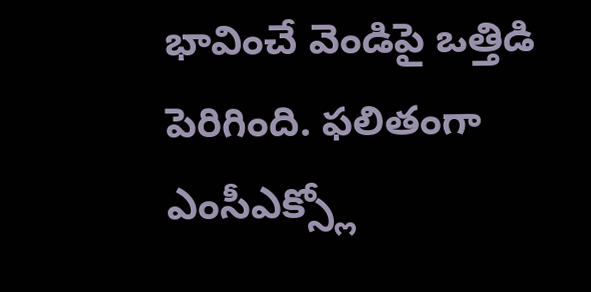భావించే వెండిపై ఒత్తిడి పెరిగింది. ఫలితంగా ఎంసీఎక్స్లో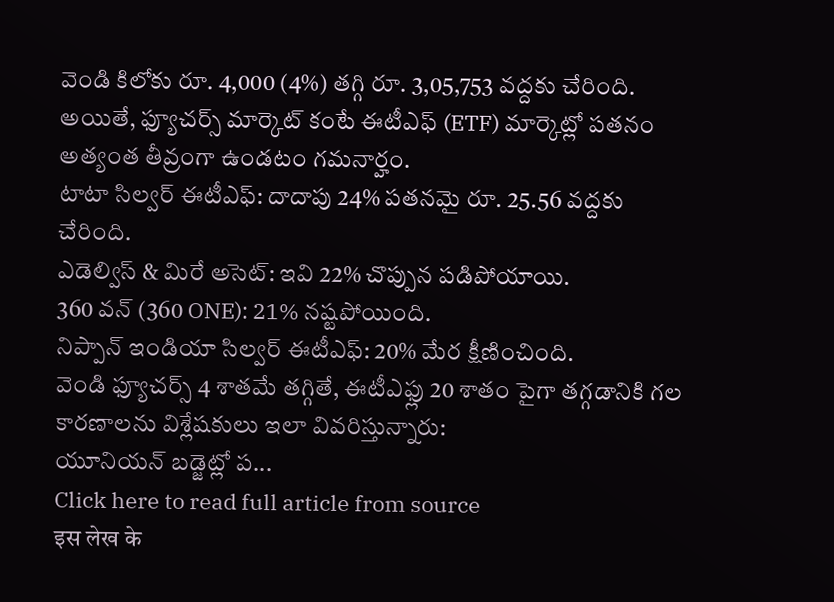వెండి కిలోకు రూ. 4,000 (4%) తగ్గి రూ. 3,05,753 వద్దకు చేరింది. అయితే, ఫ్యూచర్స్ మార్కెట్ కంటే ఈటీఎఫ్ (ETF) మార్కెట్లో పతనం అత్యంత తీవ్రంగా ఉండటం గమనార్హం.
టాటా సిల్వర్ ఈటీఎఫ్: దాదాపు 24% పతనమై రూ. 25.56 వద్దకు చేరింది.
ఎడెల్విస్ & మిరే అసెట్: ఇవి 22% చొప్పున పడిపోయాయి.
360 వన్ (360 ONE): 21% నష్టపోయింది.
నిప్పాన్ ఇండియా సిల్వర్ ఈటీఎఫ్: 20% మేర క్షీణించింది.
వెండి ఫ్యూచర్స్ 4 శాతమే తగ్గితే, ఈటీఎఫ్లు 20 శాతం పైగా తగ్గడానికి గల కారణాలను విశ్లేషకులు ఇలా వివరిస్తున్నారు:
యూనియన్ బడ్జెట్లో ప...
Click here to read full article from source
इस लेख के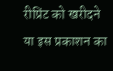रीप्रिंट को खरीदने या इस प्रकाशन का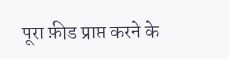पूरा फ़ीड प्राप्त करने के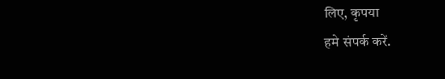लिए, कृपया
हमे संपर्क करें.